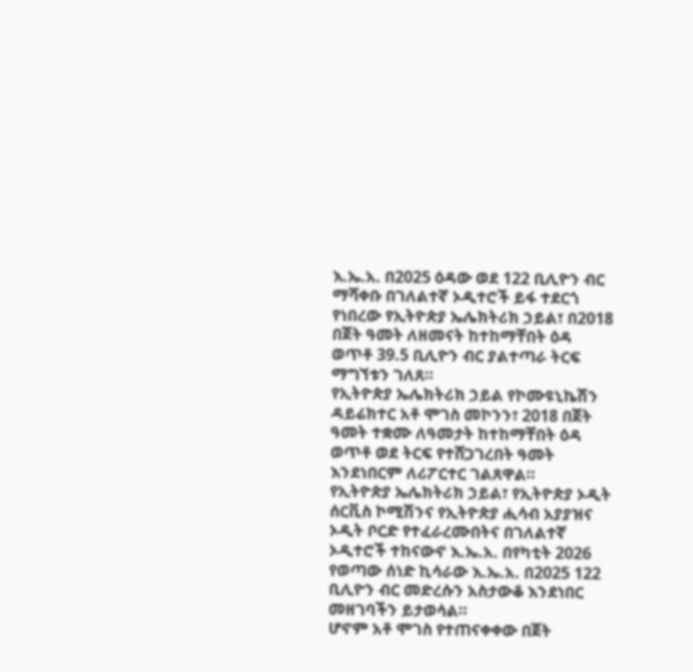እ.ኤ.አ. በ2025 ዕዳው ወደ 122 ቢሊዮን ብር ማሻቀቡ በገለልተኛ ኦዲተሮች ይፋ ተደርጎ የነበረው የኢትዮጵያ ኤሌክትሪክ ኃይል፣ በ2018 በጀት ዓመት ለዘመናት ከተከማቸበት ዕዳ ወጥቶ 39.5 ቢሊዮን ብር ያልተጣራ ትርፍ ማግኘቱን ገለጸ።
የኢትዮጵያ ኤሌክትሪክ ኃይል የኮሙዩኒኬሽን ዳይሬክተር አቶ ሞገስ መኮንን፣ 2018 በጀት ዓመት ተቋሙ ለዓመታት ከተከማቸበት ዕዳ ወጥቶ ወደ ትርፍ የተሸጋገረበት ዓመት እንደነበርም ለሪፖርተር ገልጸዋል።
የኢትዮጵያ ኤሌክትሪክ ኃይል፣ የኢትዮጵያ ኦዲት ሰርቪስ ኮሚሽንና የኢትዮጵያ ሒሳብ አያያዝና ኦዲት ቦርድ የተፈራረሙበትና በገለልተኛ ኦዲተሮች ተከናውኖ እ.ኤ.አ. በየካቲት 2026 የወጣው ሰነድ ኪሳራው እ.ኤ.አ. በ2025 122 ቢሊዮን ብር መድረሱን አስታውቆ እንደነበር መዘገባችን ይታወሳል።
ሆኖም አቶ ሞገስ የተጠናቀቀው በጀት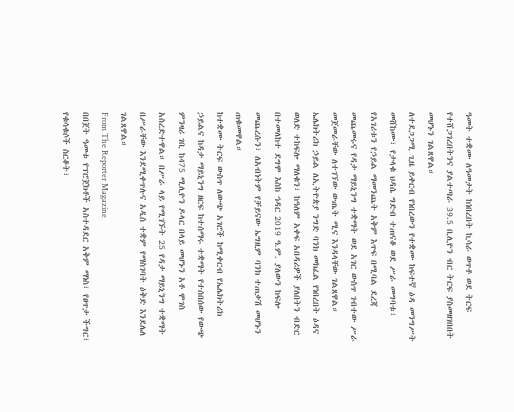ዓመት ተቋሙ ለዓመታት ከነበረበት ኪሳራ ወጥቶ ወደ ትርፍ የተሸጋገረበትንና ያልተጣራ 39.5 ቢሊዮን ብር ትርፍ ያስመዘገበበት መሆኑን ገልጸዋል።
ለተደጋጋሚ ጊዜ ይቀርብ የነበረውን የተቋሙ ከፍተኛ ዕዳ መንግሥት መሸከሙ፣ የታላቁ ህዳሴ ግድብ ተጠናቆ ወደ ሥራ መግባቱ፣ የአገሪቱን የኃይል ማመንጨት አቅም እጥፍ በሚባል ደረጃ መጨመሩና የዳታ ማይኒንግ ተቋማት ወደ አገር ውስጥ ገብተው ሥራ መጀመራቸው ለተገኘው ውጤት ሚና እንዳላቸው ገልጸዋል።
ኤሌክትሪክ ኃይል ለኢትዮጵያ ንግድ ባንክ መክፈል የነበረበት ዕዳና ወለድ ተከፍሎ ማለቁን፣ ከዓለም አቀፍ አበዳሪዎች ያለበትን ብድር በተመለከተ ደግሞ እስከ ኅዳር 2019 ዓ.ም. ያለውን ከፍሎ መጨረሱን፣ ለአብነትም የቻይናው ኤግዚም ባንክ ተጠቃሽ መሆኑን ጠቁመዋል።
ከተቋሙ ትርፍ ውስጥ ለውጭ አገሮች ከሚቀርብ የኤሌክትሪክ ኃይልና ከዳታ ማይኒንግ ዘርፍ ከተሰማሩ ተቋማት የተሰበሰው የውጭ ምንዛሪ ገቢ ከ475 ሚሊዮን ዶላር በላይ መሆኑን አቶ ሞገስ አስረድተዋል። በሥራ ላይ የሚገኙት 25 የዳታ ማይኒንግ ተቋማት በሥራቸው እንደሚቀጥሉና አዲስ ተቋም የማስገባት ዕቅድ እንደሌለ ገልጸዋል።
From The Reporter Magazine
በበጀት ዓመቱ የፕሮጀክቶች አስተዳደር አቅም ማነስ፣ የፀጥታ ችግር፣ የቁሳቁሶች ስርቆት፣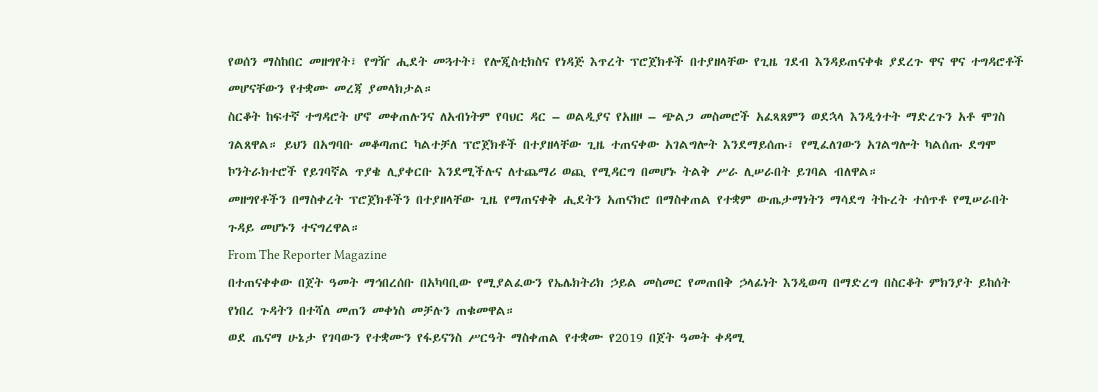የወሰን ማስከበር መዘግየት፣ የግዥ ሒደት መጓተት፣ የሎጂስቲክስና የነዳጅ እጥረት ፕሮጀክቶች በተያዘላቸው የጊዜ ገደብ እንዳይጠናቀቁ ያደረጉ ዋና ዋና ተግዳሮቶች መሆናቸውን የተቋሙ መረጃ ያመላክታል።
ስርቆት ከፍተኛ ተግዳሮት ሆኖ መቀጠሉንና ለአብነትም የባህር ዳር – ወልዲያና የአዘዞ – ጭልጋ መስመሮች አፈጻጸምን ወደኋላ እንዲጎተት ማድረጉን አቶ ሞገስ ገልጸዋል። ይህን በአግባቡ መቆጣጠር ካልተቻለ ፕሮጀክቶች በተያዘላቸው ጊዜ ተጠናቀው አገልግሎት እንደማይሰጡ፣ የሚፈለገውን አገልግሎት ካልሰጡ ደግሞ ኮንትራክተሮች የይገባኛል ጥያቄ ሊያቀርቡ እንደሚችሉና ለተጨማሪ ወጪ የሚዳርግ በመሆኑ ትልቅ ሥራ ሊሠራበት ይገባል ብለዋል።
መዘግየቶችን በማስቀረት ፕሮጀክቶችን በተያዘላቸው ጊዜ የማጠናቀቅ ሒደትን አጠናክሮ በማስቀጠል የተቋም ውጤታማነትን ማሳደግ ትኩረት ተሰጥቶ የሚሠራበት ጉዳይ መሆኑን ተናግረዋል።
From The Reporter Magazine
በተጠናቀቀው በጀት ዓመት ማኅበረሰቡ በአካባቢው የሚያልፈውን የኤሌክትሪክ ኃይል መስመር የመጠበቅ ኃላፊነት እንዲወጣ በማድረግ በስርቆት ምክንያት ይከሰት የነበረ ጉዳትን በተሻለ መጠን መቀነስ መቻሉን ጠቁመዋል።
ወደ ጤናማ ሁኔታ የገባውን የተቋሙን የፋይናንስ ሥርዓት ማስቀጠል የተቋሙ የ2019 በጀት ዓመት ቀዳሚ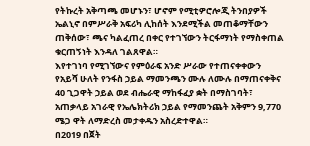የትኩረት አቅጣጫ መሆኑን፣ ሆኖም የሚቲዎሮሎጂ ትንበያዎች ኤልኒኖ በምሥራቅ አፍሪካ ሊከሰት እንደሚችል መጠቆማቸውን ጠቅሰው፣ ጫና ካልፈጠረ በቀር የተገኘውን ትርፋማነት የማስቀጠል ቁርጠኝነት እንዳለ ገልጸዋል።
እየተገነባ የሚገኘውና የምዕራፍ አንድ ሥራው የተጠናቀቀውን የአይሻ ሁለት የንፋስ ኃይል ማመንጫን ሙሉ ለሙሉ በማጠናቀቅና 40 ጊጋዋት ኃይል ወደ ብሔራዊ ማከፋፈያ ቋት በማስገባት፣ አጠቃላይ አገራዊ የኤሌክትሪክ ኃይል የማመንጨት አቅምን 9‚770 ሜጋ ዋት ለማድረስ መታቀዱን አስረድተዋል።
በ2019 በጀት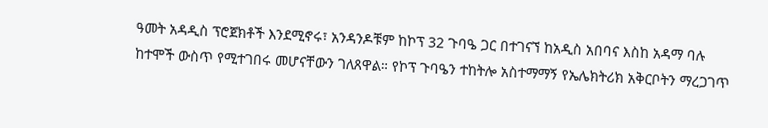ዓመት አዳዲስ ፕሮጀክቶች እንደሚኖሩ፣ አንዳንዶቹም ከኮፕ 32 ጉባዔ ጋር በተገናኘ ከአዲስ አበባና እስከ አዳማ ባሉ ከተሞች ውስጥ የሚተገበሩ መሆናቸውን ገለጸዋል። የኮፕ ጉባዔን ተከትሎ አስተማማኝ የኤሌክትሪክ አቅርቦትን ማረጋገጥ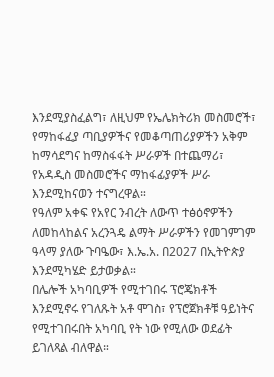እንደሚያስፈልግ፣ ለዚህም የኤሌክትሪክ መስመሮች፣ የማከፋፈያ ጣቢያዎችና የመቆጣጠሪያዎችን አቅም ከማሳደግና ከማስፋፋት ሥራዎች በተጨማሪ፣ የአዳዲስ መስመሮችና ማከፋፊያዎች ሥራ እንደሚከናወን ተናግረዋል።
የዓለም አቀፍ የአየር ንብረት ለውጥ ተፅዕኖዎችን ለመከላከልና አረንጓዴ ልማት ሥራዎችን የመገምገም ዓላማ ያለው ጉባዔው፣ እ.ኤ.አ. በ2027 በኢትዮጵያ እንደሚካሄድ ይታወቃል።
በሌሎች አካባቢዎች የሚተገበሩ ፕሮጄክቶች እንደሚኖሩ የገለጹት አቶ ሞገስ፣ የፕሮጀክቶቹ ዓይነትና የሚተገበሩበት አካባቢ የት ነው የሚለው ወደፊት ይገለጻል ብለዋል።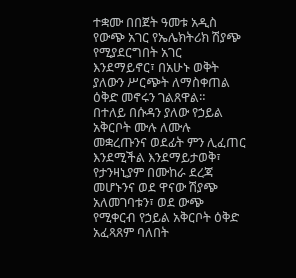ተቋሙ በበጀት ዓመቱ አዲስ የውጭ አገር የኤሌክትሪክ ሽያጭ የሚያደርግበት አገር እንደማይኖር፣ በአሁኑ ወቅት ያለውን ሥርጭት ለማስቀጠል ዕቅድ መኖሩን ገልጸዋል።
በተለይ በሱዳን ያለው የኃይል አቅርቦት ሙሉ ለሙሉ መቋረጡንና ወደፊት ምን ሊፈጠር እንደሚችል እንደማይታወቅ፣ የታንዛኒያም በሙከራ ደረጃ መሆኑንና ወደ ዋናው ሽያጭ አለመገባቱን፣ ወደ ውጭ የሚቀርብ የኃይል አቅርቦት ዕቅድ አፈጻጸም ባለበት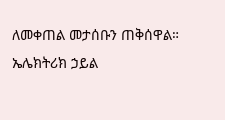ለመቀጠል መታሰቡን ጠቅሰዋል።
ኤሌክትሪክ ኃይል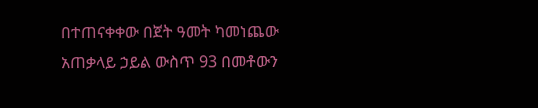በተጠናቀቀው በጀት ዓመት ካመነጨው አጠቃላይ ኃይል ውስጥ 93 በመቶውን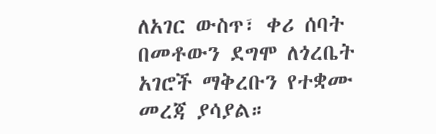ለአገር ውስጥ፣ ቀሪ ሰባት በመቶውን ደግሞ ለጎረቤት አገሮች ማቅረቡን የተቋሙ መረጃ ያሳያል።